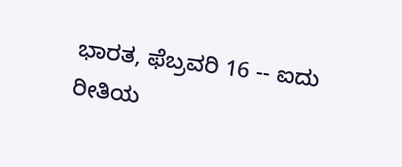ಭಾರತ, ಫೆಬ್ರವರಿ 16 -- ಐದು ರೀತಿಯ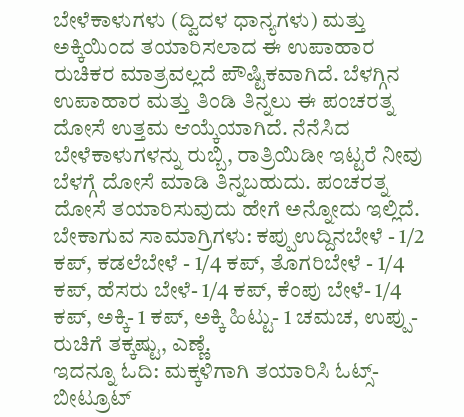ಬೇಳೆಕಾಳುಗಳು (ದ್ವಿದಳ ಧಾನ್ಯಗಳು) ಮತ್ತು ಅಕ್ಕಿಯಿಂದ ತಯಾರಿಸಲಾದ ಈ ಉಪಾಹಾರ ರುಚಿಕರ ಮಾತ್ರವಲ್ಲದೆ ಪೌಷ್ಟಿಕವಾಗಿದೆ. ಬೆಳಗ್ಗಿನ ಉಪಾಹಾರ ಮತ್ತು ತಿಂಡಿ ತಿನ್ನಲು ಈ ಪಂಚರತ್ನ ದೋಸೆ ಉತ್ತಮ ಆಯ್ಕೆಯಾಗಿದೆ. ನೆನೆಸಿದ ಬೇಳೆಕಾಳುಗಳನ್ನು ರುಬ್ಬಿ, ರಾತ್ರಿಯಿಡೀ ಇಟ್ಟರೆ ನೀವು ಬೆಳಗ್ಗೆ ದೋಸೆ ಮಾಡಿ ತಿನ್ನಬಹುದು. ಪಂಚರತ್ನ ದೋಸೆ ತಯಾರಿಸುವುದು ಹೇಗೆ ಅನ್ನೋದು ಇಲ್ಲಿದೆ.
ಬೇಕಾಗುವ ಸಾಮಾಗ್ರಿಗಳು: ಕಪ್ಪುಉದ್ದಿನಬೇಳೆ - 1/2 ಕಪ್, ಕಡಲೆಬೇಳೆ - 1/4 ಕಪ್, ತೊಗರಿಬೇಳೆ - 1/4 ಕಪ್, ಹೆಸರು ಬೇಳೆ- 1/4 ಕಪ್, ಕೆಂಪು ಬೇಳೆ- 1/4 ಕಪ್, ಅಕ್ಕಿ- 1 ಕಪ್, ಅಕ್ಕಿ ಹಿಟ್ಟು- 1 ಚಮಚ, ಉಪ್ಪು- ರುಚಿಗೆ ತಕ್ಕಷ್ಟು, ಎಣ್ಣೆ.
ಇದನ್ನೂ ಓದಿ: ಮಕ್ಕಳಿಗಾಗಿ ತಯಾರಿಸಿ ಓಟ್ಸ್-ಬೀಟ್ರೂಟ್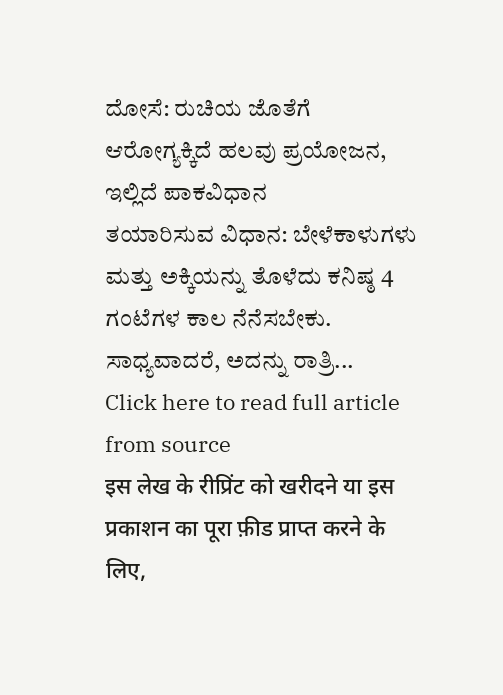ದೋಸೆ: ರುಚಿಯ ಜೊತೆಗೆ ಆರೋಗ್ಯಕ್ಕಿದೆ ಹಲವು ಪ್ರಯೋಜನ, ಇಲ್ಲಿದೆ ಪಾಕವಿಧಾನ
ತಯಾರಿಸುವ ವಿಧಾನ: ಬೇಳೆಕಾಳುಗಳು ಮತ್ತು ಅಕ್ಕಿಯನ್ನು ತೊಳೆದು ಕನಿಷ್ಠ 4 ಗಂಟೆಗಳ ಕಾಲ ನೆನೆಸಬೇಕು. ಸಾಧ್ಯವಾದರೆ, ಅದನ್ನು ರಾತ್ರಿ...
Click here to read full article from source
इस लेख के रीप्रिंट को खरीदने या इस प्रकाशन का पूरा फ़ीड प्राप्त करने के लिए,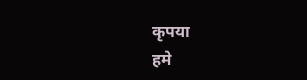कृपया
हमे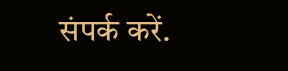संपर्क करें.